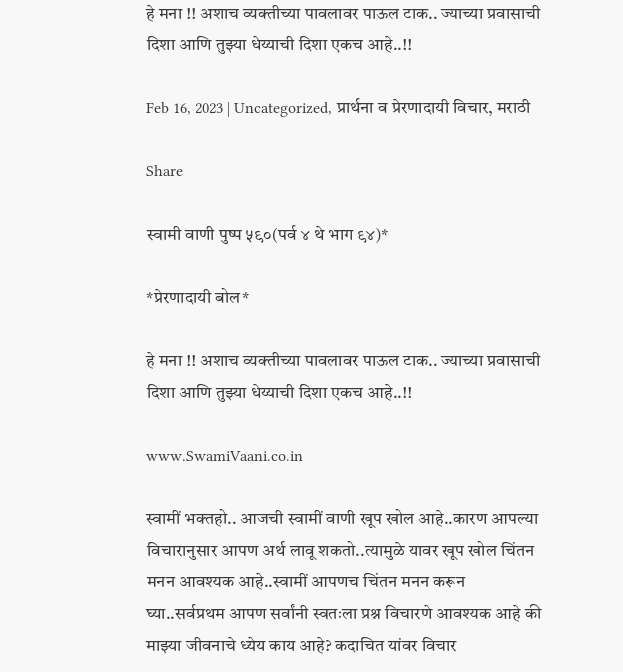हे मना !! अशाच व्यक्तीच्या पावलावर पाऊल टाक.. ज्याच्या प्रवासाची दिशा आणि तुझ्या धेय्याची दिशा एकच आहे..!!

Feb 16, 2023 | Uncategorized, प्रार्थना व प्रेरणादायी विचार, मराठी

Share

स्वामी वाणी पुष्प ५९०(पर्व ४ थे भाग ९४)*

*प्रेरणादायी बोल*

हे मना !! अशाच व्यक्तीच्या पावलावर पाऊल टाक.. ज्याच्या प्रवासाची दिशा आणि तुझ्या धेय्याची दिशा एकच आहे..!!

www.SwamiVaani.co.in

स्वामीं भक्तहो.. आजची स्वामीं वाणी खूप खोल आहे..कारण आपल्या विचारानुसार आपण अर्थ लावू शकतो..त्यामुळे यावर खूप खोल चिंतन मनन आवश्यक आहे..स्वामीं आपणच चिंतन मनन करून घ्या..सर्वप्रथम आपण सर्वांनी स्वतःला प्रश्न विचारणे आवश्यक आहे की माझ्या जीवनाचे ध्येय काय आहे? कदाचित यांवर विचार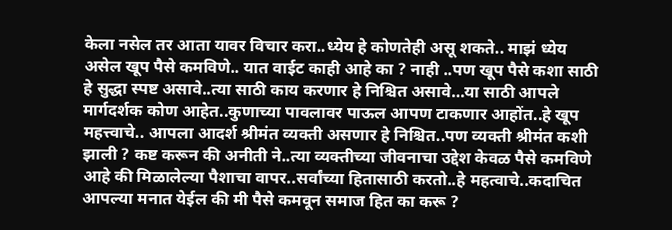केला नसेल तर आता यावर विचार करा..ध्येय हे कोणतेही असू शकते.. माझं ध्येय असेल खूप पैसे कमविणे.. यात वाईट काही आहे का ? नाही ..पण खूप पैसे कशा साठी हे सुद्धा स्पष्ट असावे..त्या साठी काय करणार हे निश्चित असावे…या साठी आपले मार्गदर्शक कोण आहेत..कुणाच्या पावलावर पाऊल आपण टाकणार आहोंत..हे खूप महत्त्वाचे.. आपला आदर्श श्रीमंत व्यक्ती असणार हे निश्चित..पण व्यक्ती श्रीमंत कशी झाली ? कष्ट करून की अनीती ने..त्या व्यक्तीच्या जीवनाचा उद्देश केवळ पैसे कमविणे आहे की मिळालेल्या पैशाचा वापर..सर्वांच्या हितासाठी करतो..हे महत्वाचे..कदाचित आपल्या मनात येईल की मी पैसे कमवून समाज हित का करू ?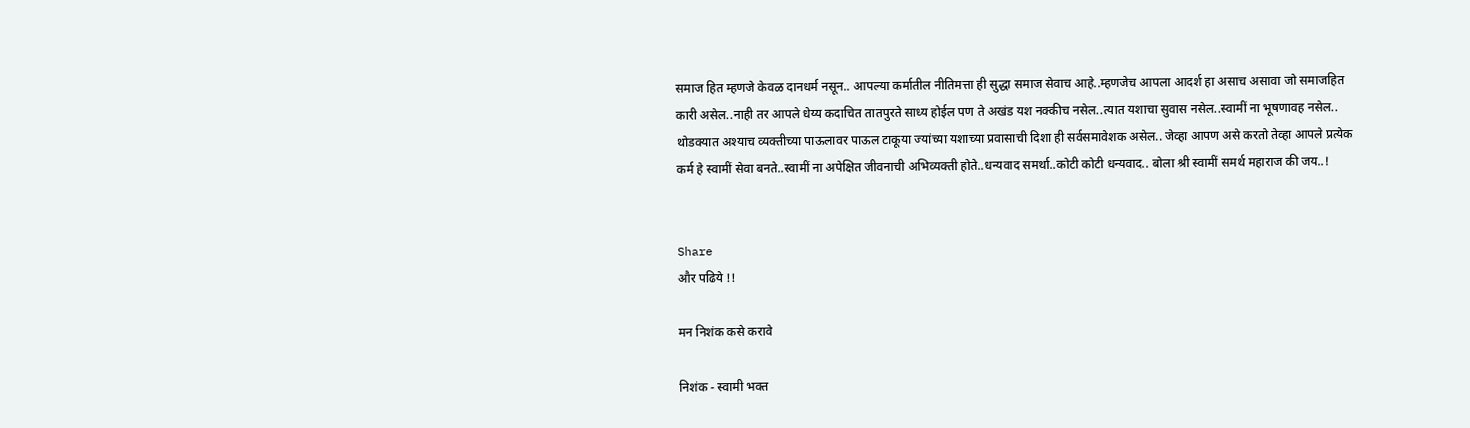समाज हित म्हणजे केवळ दानधर्म नसून.. आपल्या कर्मातील नीतिमत्ता ही सुद्धा समाज सेवाच आहे..म्हणजेच आपला आदर्श हा असाच असावा जो समाजहित कारी असेल..नाही तर आपले धेय्य कदाचित तातपुरते साध्य होईल पण ते अखंड यश नक्कीच नसेल..त्यात यशाचा सुवास नसेल..स्वामीं ना भूषणावह नसेल.. थोडक्यात अश्याच व्यक्तीच्या पाऊलावर पाऊल टाकूया ज्यांच्या यशाच्या प्रवासाची दिशा ही सर्वसमावेशक असेल.. जेव्हा आपण असे करतो तेव्हा आपले प्रत्येक कर्म हे स्वामीं सेवा बनते..स्वामीं ना अपेक्षित जीवनाची अभिव्यक्ती होते..धन्यवाद समर्था..कोटी कोटी धन्यवाद.. बोला श्री स्वामीं समर्थ महाराज की जय..!


Share
और पढिये !!

मन निशंक कसे करावे

निशंक - स्वामी भक्त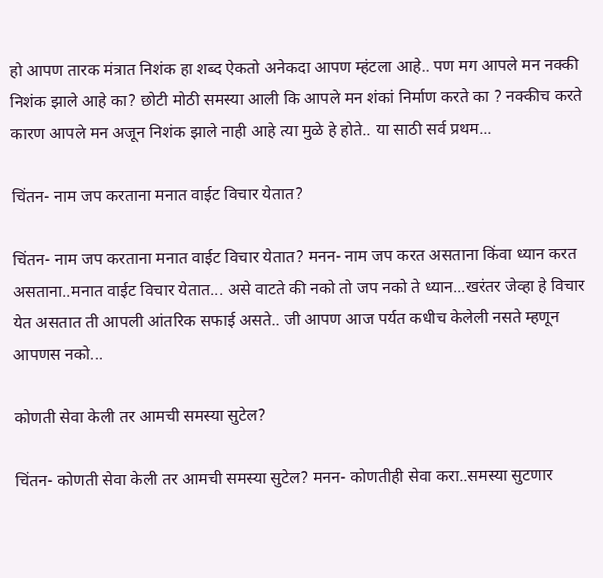हो आपण तारक मंत्रात निशंक हा शब्द ऐकतो अनेकदा आपण म्हंटला आहे.. पण मग आपले मन नक्की निशंक झाले आहे का? छोटी मोठी समस्या आली कि आपले मन शंकां निर्माण करते का ? नक्कीच करते कारण आपले मन अजून निशंक झाले नाही आहे त्या मुळे हे होते.. या साठी सर्व प्रथम...

चिंतन- नाम जप करताना मनात वाईट विचार येतात?

चिंतन- नाम जप करताना मनात वाईट विचार येतात? मनन- नाम जप करत असताना किंवा ध्यान करत असताना..मनात वाईट विचार येतात... असे वाटते की नको तो जप नको ते ध्यान...खरंतर जेव्हा हे विचार येत असतात ती आपली आंतरिक सफाई असते.. जी आपण आज पर्यत कधीच केलेली नसते म्हणून आपणस नको...

कोणती सेवा केली तर आमची समस्या सुटेल?

चिंतन- कोणती सेवा केली तर आमची समस्या सुटेल? मनन- कोणतीही सेवा करा..समस्या सुटणार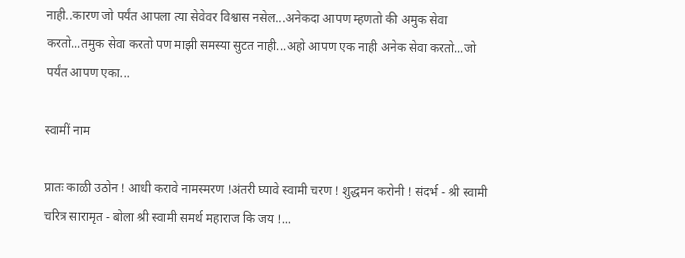नाही..कारण जो पर्यंत आपला त्या सेवेवर विश्वास नसेल...अनेकदा आपण म्हणतो की अमुक सेवा करतो...तमुक सेवा करतो पण माझी समस्या सुटत नाही...अहो आपण एक नाही अनेक सेवा करतो...जो पर्यंत आपण एका...

स्वामीं नाम

प्रातः काळी उठोन ! आधी करावे नामस्मरण !अंतरी घ्यावे स्वामी चरण ! शुद्धमन करोनी ! संदर्भ - श्री स्वामी चरित्र सारामृत - बोला श्री स्वामी समर्थ महाराज कि जय !...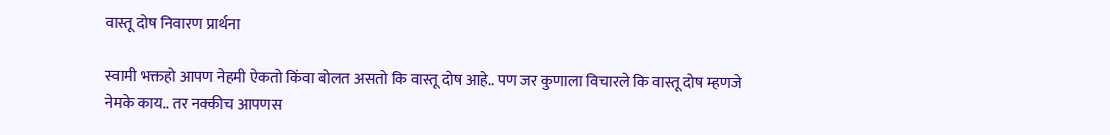वास्तू दोष निवारण प्रार्थना

स्वामी भक्तहो आपण नेहमी ऐकतो किंवा बोलत असतो कि वास्तू दोष आहे.. पण जर कुणाला विचारले कि वास्तू दोष म्हणजे नेमके काय.. तर नक्कीच आपणस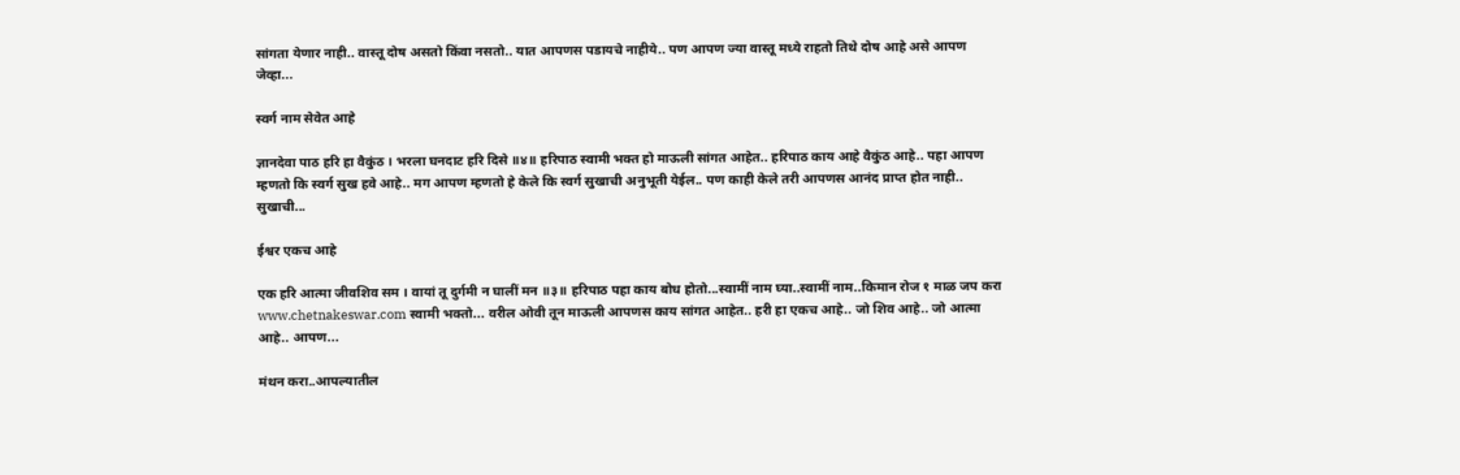सांगता येणार नाही.. वास्तू दोष असतो किंवा नसतो.. यात आपणस पडायचे नाहीये.. पण आपण ज्या वास्तू मध्ये राहतो तिथे दोष आहे असे आपण जेव्हा...

स्वर्ग नाम सेवेत आहे

ज्ञानदेवा पाठ हरि हा वैकुंठ । भरला घनदाट हरि दिसे ॥४॥ हरिपाठ स्वामी भक्त हो माऊली सांगत आहेत.. हरिपाठ काय आहे वैकुंठ आहे.. पहा आपण म्हणतो कि स्वर्ग सुख हवे आहे.. मग आपण म्हणतो हे केले कि स्वर्ग सुखाची अनुभूती येईल.. पण काही केले तरी आपणस आनंद प्राप्त होत नाही.. सुखाची...

ईश्वर एकच आहे

एक हरि आत्मा जीवशिव सम । वायां तू दुर्गमी न घालीं मन ॥३॥ हरिपाठ पहा काय बोध होतो...स्वामीं नाम घ्या..स्वामीं नाम..किमान रोज १ माळ जप करा www.chetnakeswar.com स्वामी भक्तो... वरील ओवी तून माऊली आपणस काय सांगत आहेत.. हरी हा एकच आहे.. जो शिव आहे.. जो आत्मा आहे.. आपण...

मंथन करा..आपल्यातील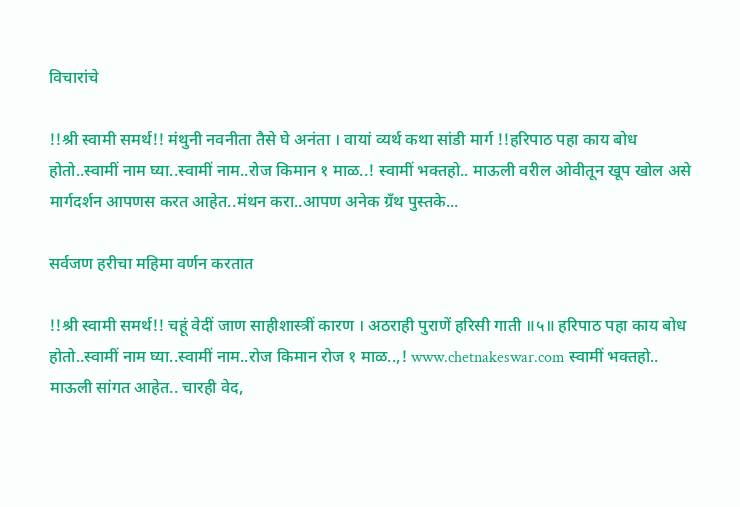विचारांचे

!!श्री स्वामी समर्थ!! मंथुनी नवनीता तैसे घे अनंता । वायां व्यर्थ कथा सांडी मार्ग !!हरिपाठ पहा काय बोध होतो..स्वामीं नाम घ्या..स्वामीं नाम..रोज किमान १ माळ..! स्वामीं भक्तहो.. माऊली वरील ओवीतून खूप खोल असे मार्गदर्शन आपणस करत आहेत..मंथन करा..आपण अनेक ग्रँथ पुस्तके...

सर्वजण हरीचा महिमा वर्णन करतात

!!श्री स्वामी समर्थ!! चहूं वेदीं जाण साहीशास्त्रीं कारण । अठराही पुराणें हरिसी गाती ॥५॥ हरिपाठ पहा काय बोध होतो..स्वामीं नाम घ्या..स्वामीं नाम..रोज किमान रोज १ माळ..,! www.chetnakeswar.com स्वामीं भक्तहो.. माऊली सांगत आहेत.. चारही वेद,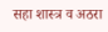सहा शास्त्र व अठरा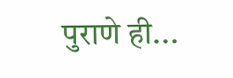पुराणे ही...